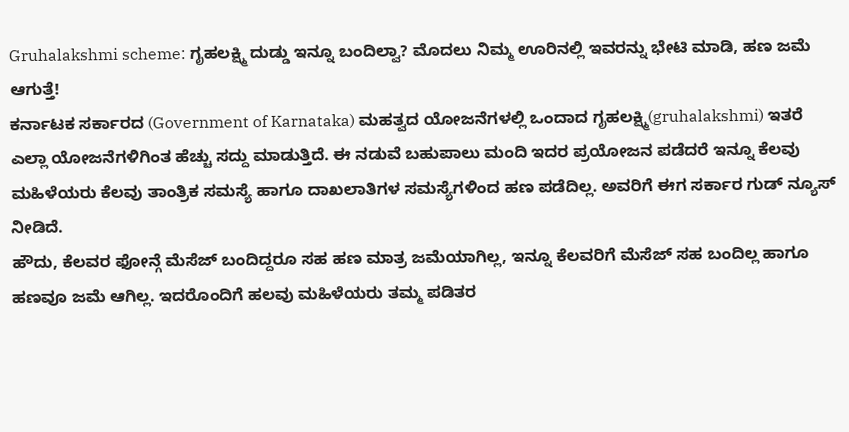Gruhalakshmi scheme: ಗೃಹಲಕ್ಷ್ಮಿ ದುಡ್ಡು ಇನ್ನೂ ಬಂದಿಲ್ವಾ? ಮೊದಲು ನಿಮ್ಮ ಊರಿನಲ್ಲಿ ಇವರನ್ನು ಭೇಟಿ ಮಾಡಿ, ಹಣ ಜಮೆ ಆಗುತ್ತೆ!
ಕರ್ನಾಟಕ ಸರ್ಕಾರದ (Government of Karnataka) ಮಹತ್ವದ ಯೋಜನೆಗಳಲ್ಲಿ ಒಂದಾದ ಗೃಹಲಕ್ಷ್ಮಿ(gruhalakshmi) ಇತರೆ ಎಲ್ಲಾ ಯೋಜನೆಗಳಿಗಿಂತ ಹೆಚ್ಚು ಸದ್ದು ಮಾಡುತ್ತಿದೆ. ಈ ನಡುವೆ ಬಹುಪಾಲು ಮಂದಿ ಇದರ ಪ್ರಯೋಜನ ಪಡೆದರೆ ಇನ್ನೂ ಕೆಲವು ಮಹಿಳೆಯರು ಕೆಲವು ತಾಂತ್ರಿಕ ಸಮಸ್ಯೆ ಹಾಗೂ ದಾಖಲಾತಿಗಳ ಸಮಸ್ಯೆಗಳಿಂದ ಹಣ ಪಡೆದಿಲ್ಲ. ಅವರಿಗೆ ಈಗ ಸರ್ಕಾರ ಗುಡ್ ನ್ಯೂಸ್ ನೀಡಿದೆ.
ಹೌದು, ಕೆಲವರ ಫೋನ್ಗೆ ಮೆಸೆಜ್ ಬಂದಿದ್ದರೂ ಸಹ ಹಣ ಮಾತ್ರ ಜಮೆಯಾಗಿಲ್ಲ, ಇನ್ನೂ ಕೆಲವರಿಗೆ ಮೆಸೆಜ್ ಸಹ ಬಂದಿಲ್ಲ ಹಾಗೂ ಹಣವೂ ಜಮೆ ಆಗಿಲ್ಲ. ಇದರೊಂದಿಗೆ ಹಲವು ಮಹಿಳೆಯರು ತಮ್ಮ ಪಡಿತರ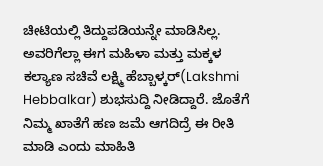ಚೀಟಿಯಲ್ಲಿ ತಿದ್ದುಪಡಿಯನ್ನೇ ಮಾಡಿಸಿಲ್ಲ. ಅವರಿಗೆಲ್ಲಾ ಈಗ ಮಹಿಳಾ ಮತ್ತು ಮಕ್ಕಳ ಕಲ್ಯಾಣ ಸಚಿವೆ ಲಕ್ಷ್ಮಿ ಹೆಬ್ಬಾಳ್ಕರ್(Lakshmi Hebbalkar) ಶುಭಸುದ್ದಿ ನೀಡಿದ್ದಾರೆ. ಜೊತೆಗೆ ನಿಮ್ಮ ಖಾತೆಗೆ ಹಣ ಜಮೆ ಆಗದಿದ್ರೆ ಈ ರೀತಿ ಮಾಡಿ ಎಂದು ಮಾಹಿತಿ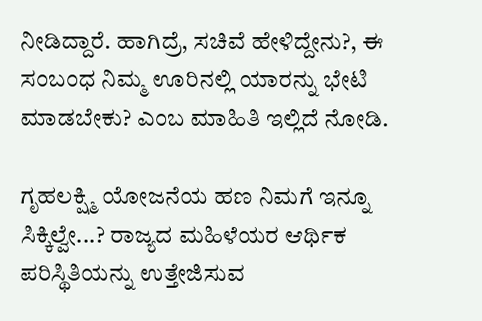ನೀಡಿದ್ದಾರೆ. ಹಾಗಿದ್ರೆ, ಸಚಿವೆ ಹೇಳಿದ್ದೇನು?, ಈ ಸಂಬಂಧ ನಿಮ್ಮ ಊರಿನಲ್ಲಿ ಯಾರನ್ನು ಭೇಟಿ ಮಾಡಬೇಕು? ಎಂಬ ಮಾಹಿತಿ ಇಲ್ಲಿದೆ ನೋಡಿ.

ಗೃಹಲಕ್ಷ್ಮಿ ಯೋಜನೆಯ ಹಣ ನಿಮಗೆ ಇನ್ನೂ ಸಿಕ್ಕಿಲ್ವೇ...? ರಾಜ್ಯದ ಮಹಿಳೆಯರ ಆರ್ಥಿಕ ಪರಿಸ್ಥಿತಿಯನ್ನು ಉತ್ತೇಜಿಸುವ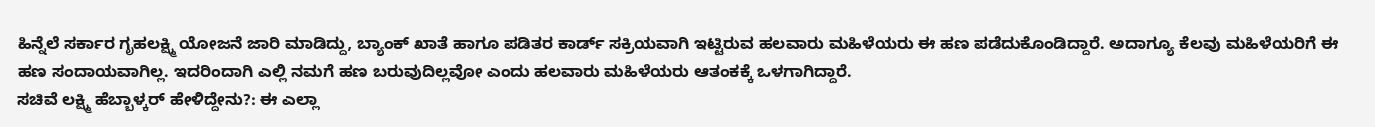ಹಿನ್ನೆಲೆ ಸರ್ಕಾರ ಗೃಹಲಕ್ಷ್ಮಿ ಯೋಜನೆ ಜಾರಿ ಮಾಡಿದ್ದು, ಬ್ಯಾಂಕ್ ಖಾತೆ ಹಾಗೂ ಪಡಿತರ ಕಾರ್ಡ್ ಸಕ್ರಿಯವಾಗಿ ಇಟ್ಟಿರುವ ಹಲವಾರು ಮಹಿಳೆಯರು ಈ ಹಣ ಪಡೆದುಕೊಂಡಿದ್ದಾರೆ. ಅದಾಗ್ಯೂ ಕೆಲವು ಮಹಿಳೆಯರಿಗೆ ಈ ಹಣ ಸಂದಾಯವಾಗಿಲ್ಲ. ಇದರಿಂದಾಗಿ ಎಲ್ಲಿ ನಮಗೆ ಹಣ ಬರುವುದಿಲ್ಲವೋ ಎಂದು ಹಲವಾರು ಮಹಿಳೆಯರು ಆತಂಕಕ್ಕೆ ಒಳಗಾಗಿದ್ದಾರೆ.
ಸಚಿವೆ ಲಕ್ಷ್ಮಿ ಹೆಬ್ಬಾಳ್ಕರ್ ಹೇಳಿದ್ದೇನು?: ಈ ಎಲ್ಲಾ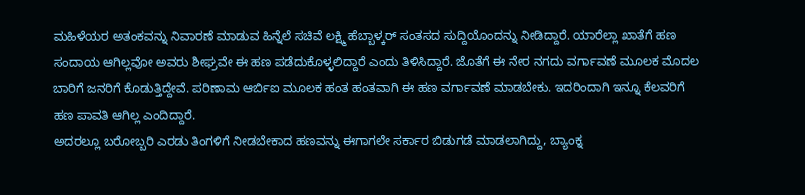ಮಹಿಳೆಯರ ಅತಂಕವನ್ನು ನಿವಾರಣೆ ಮಾಡುವ ಹಿನ್ನೆಲೆ ಸಚಿವೆ ಲಕ್ಷ್ಮಿ ಹೆಬ್ಬಾಳ್ಕರ್ ಸಂತಸದ ಸುದ್ದಿಯೊಂದನ್ನು ನೀಡಿದ್ದಾರೆ. ಯಾರೆಲ್ಲಾ ಖಾತೆಗೆ ಹಣ ಸಂದಾಯ ಆಗಿಲ್ಲವೋ ಅವರು ಶೀಘ್ರವೇ ಈ ಹಣ ಪಡೆದುಕೊಳ್ಳಲಿದ್ದಾರೆ ಎಂದು ತಿಳಿಸಿದ್ದಾರೆ. ಜೊತೆಗೆ ಈ ನೇರ ನಗದು ವರ್ಗಾವಣೆ ಮೂಲಕ ಮೊದಲ ಬಾರಿಗೆ ಜನರಿಗೆ ಕೊಡುತ್ತಿದ್ದೇವೆ. ಪರಿಣಾಮ ಆರ್ಬಿಐ ಮೂಲಕ ಹಂತ ಹಂತವಾಗಿ ಈ ಹಣ ವರ್ಗಾವಣೆ ಮಾಡಬೇಕು. ಇದರಿಂದಾಗಿ ಇನ್ನೂ ಕೆಲವರಿಗೆ ಹಣ ಪಾವತಿ ಆಗಿಲ್ಲ ಎಂದಿದ್ದಾರೆ.
ಅದರಲ್ಲೂ ಬರೋಬ್ಬರಿ ಎರಡು ತಿಂಗಳಿಗೆ ನೀಡಬೇಕಾದ ಹಣವನ್ನು ಈಗಾಗಲೇ ಸರ್ಕಾರ ಬಿಡುಗಡೆ ಮಾಡಲಾಗಿದ್ದು, ಬ್ಯಾಂಕ್ನ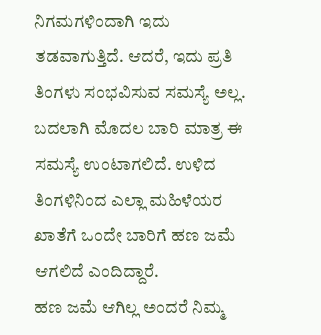ನಿಗಮಗಳಿಂದಾಗಿ ಇದು ತಡವಾಗುತ್ತಿದೆ. ಆದರೆ, ಇದು ಪ್ರತಿ ತಿಂಗಳು ಸಂಭವಿಸುವ ಸಮಸ್ಯೆ ಅಲ್ಲ. ಬದಲಾಗಿ ಮೊದಲ ಬಾರಿ ಮಾತ್ರ ಈ ಸಮಸ್ಯೆ ಉಂಟಾಗಲಿದೆ. ಉಳಿದ ತಿಂಗಳಿನಿಂದ ಎಲ್ಲಾ ಮಹಿಳೆಯರ ಖಾತೆಗೆ ಒಂದೇ ಬಾರಿಗೆ ಹಣ ಜಮೆ ಆಗಲಿದೆ ಎಂದಿದ್ದಾರೆ.
ಹಣ ಜಮೆ ಆಗಿಲ್ಲ ಅಂದರೆ ನಿಮ್ಮ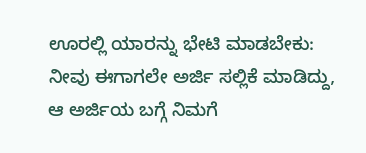ಊರಲ್ಲಿ ಯಾರನ್ನು ಭೇಟಿ ಮಾಡಬೇಕು: ನೀವು ಈಗಾಗಲೇ ಅರ್ಜಿ ಸಲ್ಲಿಕೆ ಮಾಡಿದ್ದು, ಆ ಅರ್ಜಿಯ ಬಗ್ಗೆ ನಿಮಗೆ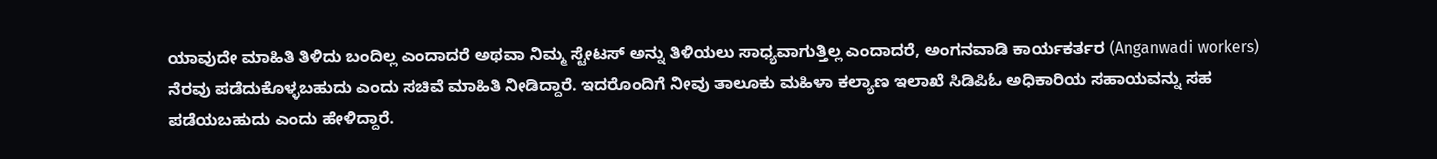ಯಾವುದೇ ಮಾಹಿತಿ ತಿಳಿದು ಬಂದಿಲ್ಲ ಎಂದಾದರೆ ಅಥವಾ ನಿಮ್ಮ ಸ್ಟೇಟಸ್ ಅನ್ನು ತಿಳಿಯಲು ಸಾಧ್ಯವಾಗುತ್ತಿಲ್ಲ ಎಂದಾದರೆ, ಅಂಗನವಾಡಿ ಕಾರ್ಯಕರ್ತರ (Anganwadi workers) ನೆರವು ಪಡೆದುಕೊಳ್ಳಬಹುದು ಎಂದು ಸಚಿವೆ ಮಾಹಿತಿ ನೀಡಿದ್ದಾರೆ. ಇದರೊಂದಿಗೆ ನೀವು ತಾಲೂಕು ಮಹಿಳಾ ಕಲ್ಯಾಣ ಇಲಾಖೆ ಸಿಡಿಪಿಓ ಅಧಿಕಾರಿಯ ಸಹಾಯವನ್ನು ಸಹ ಪಡೆಯಬಹುದು ಎಂದು ಹೇಳಿದ್ದಾರೆ.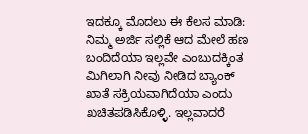ಇದಕ್ಕೂ ಮೊದಲು ಈ ಕೆಲಸ ಮಾಡಿ: ನಿಮ್ಮ ಅರ್ಜಿ ಸಲ್ಲಿಕೆ ಆದ ಮೇಲೆ ಹಣ ಬಂದಿದೆಯಾ ಇಲ್ಲವೇ ಎಂಬುದಕ್ಕಿಂತ ಮಿಗಿಲಾಗಿ ನೀವು ನೀಡಿದ ಬ್ಯಾಂಕ್ ಖಾತೆ ಸಕ್ರಿಯವಾಗಿದೆಯಾ ಎಂದು ಖಚಿತಪಡಿಸಿಕೊಳ್ಳಿ. ಇಲ್ಲವಾದರೆ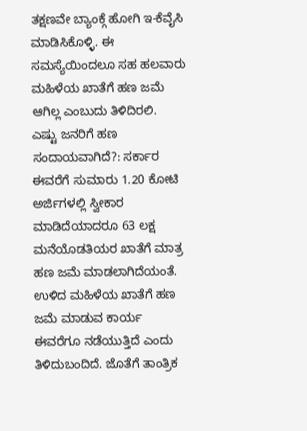ತಕ್ಷಣವೇ ಬ್ಯಾಂಕ್ಗೆ ಹೋಗಿ ಇ-ಕೆವೈಸಿ ಮಾಡಿಸಿಕೊಳ್ಳಿ. ಈ ಸಮಸ್ಯೆಯಿಂದಲೂ ಸಹ ಹಲವಾರು ಮಹಿಳೆಯ ಖಾತೆಗೆ ಹಣ ಜಮೆ ಆಗಿಲ್ಲ ಎಂಬುದು ತಿಳಿದಿರಲಿ.
ಎಷ್ಟು ಜನರಿಗೆ ಹಣ ಸಂದಾಯವಾಗಿದೆ?: ಸರ್ಕಾರ ಈವರೆಗೆ ಸುಮಾರು 1.20 ಕೋಟಿ ಅರ್ಜಿಗಳಲ್ಲಿ ಸ್ವೀಕಾರ ಮಾಡಿದೆಯಾದರೂ 63 ಲಕ್ಷ ಮನೆಯೊಡತಿಯರ ಖಾತೆಗೆ ಮಾತ್ರ ಹಣ ಜಮೆ ಮಾಡಲಾಗಿದೆಯಂತೆ. ಉಳಿದ ಮಹಿಳೆಯ ಖಾತೆಗೆ ಹಣ ಜಮೆ ಮಾಡುವ ಕಾರ್ಯ ಈವರೆಗೂ ನಡೆಯುತ್ತಿದೆ ಎಂದು ತಿಳಿದುಬಂದಿದೆ. ಜೊತೆಗೆ ತಾಂತ್ರಿಕ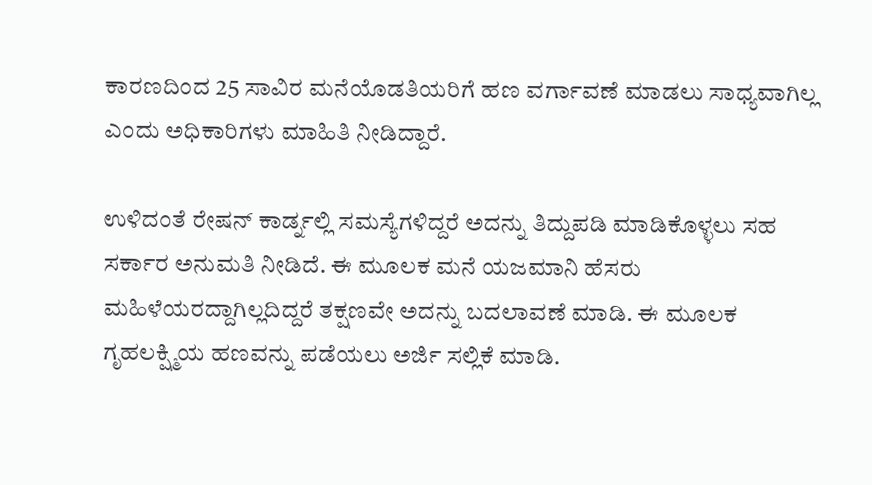ಕಾರಣದಿಂದ 25 ಸಾವಿರ ಮನೆಯೊಡತಿಯರಿಗೆ ಹಣ ವರ್ಗಾವಣೆ ಮಾಡಲು ಸಾಧ್ಯವಾಗಿಲ್ಲ ಎಂದು ಅಧಿಕಾರಿಗಳು ಮಾಹಿತಿ ನೀಡಿದ್ದಾರೆ.

ಉಳಿದಂತೆ ರೇಷನ್ ಕಾರ್ಡ್ನಲ್ಲಿ ಸಮಸ್ಯೆಗಳಿದ್ದರೆ ಅದನ್ನು ತಿದ್ದುಪಡಿ ಮಾಡಿಕೊಳ್ಳಲು ಸಹ ಸರ್ಕಾರ ಅನುಮತಿ ನೀಡಿದೆ. ಈ ಮೂಲಕ ಮನೆ ಯಜಮಾನಿ ಹೆಸರು ಮಹಿಳೆಯರದ್ದಾಗಿಲ್ಲದಿದ್ದರೆ ತಕ್ಷಣವೇ ಅದನ್ನು ಬದಲಾವಣೆ ಮಾಡಿ. ಈ ಮೂಲಕ ಗೃಹಲಕ್ಷ್ಮಿಯ ಹಣವನ್ನು ಪಡೆಯಲು ಅರ್ಜಿ ಸಲ್ಲಿಕೆ ಮಾಡಿ.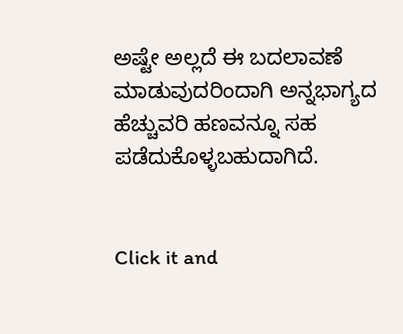ಅಷ್ಟೇ ಅಲ್ಲದೆ ಈ ಬದಲಾವಣೆ ಮಾಡುವುದರಿಂದಾಗಿ ಅನ್ನಭಾಗ್ಯದ ಹೆಚ್ಚುವರಿ ಹಣವನ್ನೂ ಸಹ ಪಡೆದುಕೊಳ್ಳಬಹುದಾಗಿದೆ.


Click it and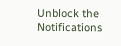Unblock the Notifications